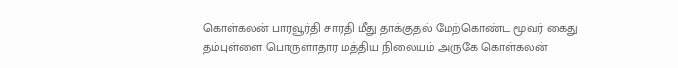கொள்கலன் பாரவூர்தி சாரதி மீது தாக்குதல் மேற்கொண்ட மூவர் கைது
தம்புள்ளை பொருளாதார மத்திய நிலையம் அருகே கொள்கலன்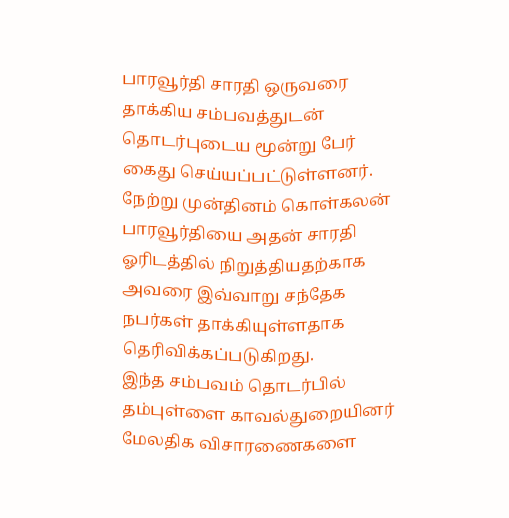பாரவூர்தி சாரதி ஒருவரை தாக்கிய சம்பவத்துடன் தொடர்புடைய மூன்று பேர் கைது செய்யப்பட்டுள்ளனர்.
நேற்று முன்தினம் கொள்கலன் பாரவூர்தியை அதன் சாரதி ஓரிடத்தில் நிறுத்தியதற்காக அவரை இவ்வாறு சந்தேக நபர்கள் தாக்கியுள்ளதாக தெரிவிக்கப்படுகிறது.
இந்த சம்பவம் தொடர்பில் தம்புள்ளை காவல்துறையினர் மேலதிக விசாரணைகளை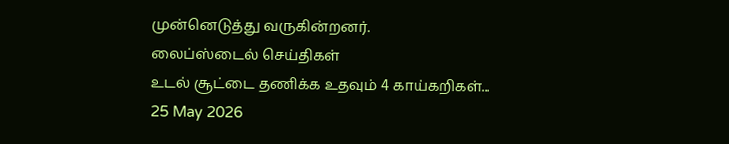முன்னெடுத்து வருகின்றனர்.
லைப்ஸ்டைல் செய்திகள்
உடல் சூட்டை தணிக்க உதவும் 4 காய்கறிகள்...
25 May 2026